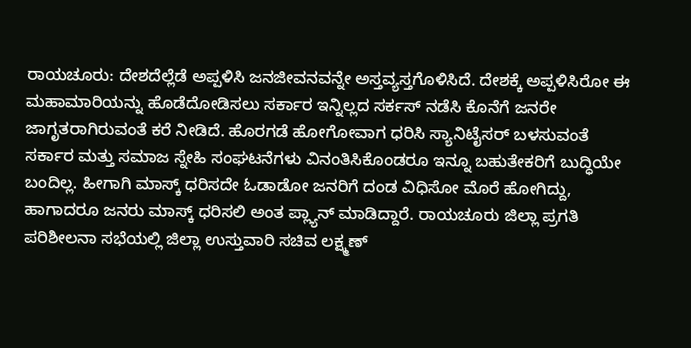ರಾಯಚೂರು: ದೇಶದೆಲ್ಲೆಡೆ ಅಪ್ಪಳಿಸಿ ಜನಜೀವನವನ್ನೇ ಅಸ್ತವ್ಯಸ್ತಗೊಳಿಸಿದೆ. ದೇಶಕ್ಕೆ ಅಪ್ಪಳಿಸಿರೋ ಈ ಮಹಾಮಾರಿಯನ್ನು ಹೊಡೆದೋಡಿಸಲು ಸರ್ಕಾರ ಇನ್ನಿಲ್ಲದ ಸರ್ಕಸ್ ನಡೆಸಿ ಕೊನೆಗೆ ಜನರೇ ಜಾಗೃತರಾಗಿರುವಂತೆ ಕರೆ ನೀಡಿದೆ. ಹೊರಗಡೆ ಹೋಗೋವಾಗ ಧರಿಸಿ ಸ್ಯಾನಿಟೈಸರ್ ಬಳಸುವಂತೆ ಸರ್ಕಾರ ಮತ್ತು ಸಮಾಜ ಸ್ನೇಹಿ ಸಂಘಟನೆಗಳು ವಿನಂತಿಸಿಕೊಂಡರೂ ಇನ್ನೂ ಬಹುತೇಕರಿಗೆ ಬುದ್ಧಿಯೇ ಬಂದಿಲ್ಲ. ಹೀಗಾಗಿ ಮಾಸ್ಕ್ ಧರಿಸದೇ ಓಡಾಡೋ ಜನರಿಗೆ ದಂಡ ವಿಧಿಸೋ ಮೊರೆ ಹೋಗಿದ್ದು, ಹಾಗಾದರೂ ಜನರು ಮಾಸ್ಕ್ ಧರಿಸಲಿ ಅಂತ ಪ್ಲ್ಯಾನ್ ಮಾಡಿದ್ದಾರೆ. ರಾಯಚೂರು ಜಿಲ್ಲಾ ಪ್ರಗತಿ ಪರಿಶೀಲನಾ ಸಭೆಯಲ್ಲಿ ಜಿಲ್ಲಾ ಉಸ್ತುವಾರಿ ಸಚಿವ ಲಕ್ಷ್ಮಣ್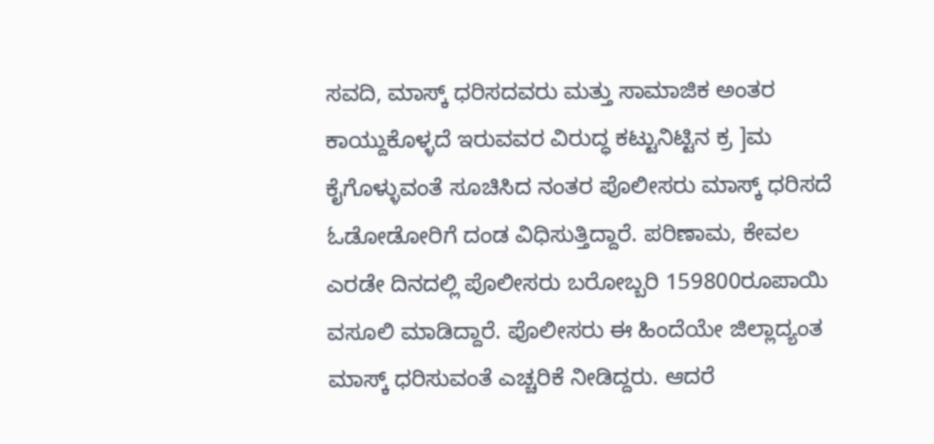ಸವದಿ, ಮಾಸ್ಕ್ ಧರಿಸದವರು ಮತ್ತು ಸಾಮಾಜಿಕ ಅಂತರ ಕಾಯ್ದುಕೊಳ್ಳದೆ ಇರುವವರ ವಿರುದ್ಧ ಕಟ್ಟುನಿಟ್ಟಿನ ಕ್ರ ]ಮ ಕೈಗೊಳ್ಳುವಂತೆ ಸೂಚಿಸಿದ ನಂತರ ಪೊಲೀಸರು ಮಾಸ್ಕ್ ಧರಿಸದೆ ಓಡೋಡೋರಿಗೆ ದಂಡ ವಿಧಿಸುತ್ತಿದ್ದಾರೆ. ಪರಿಣಾಮ, ಕೇವಲ ಎರಡೇ ದಿನದಲ್ಲಿ ಪೊಲೀಸರು ಬರೋಬ್ಬರಿ 159800ರೂಪಾಯಿ ವಸೂಲಿ ಮಾಡಿದ್ದಾರೆ. ಪೊಲೀಸರು ಈ ಹಿಂದೆಯೇ ಜಿಲ್ಲಾದ್ಯಂತ ಮಾಸ್ಕ್ ಧರಿಸುವಂತೆ ಎಚ್ಚರಿಕೆ ನೀಡಿದ್ದರು. ಆದರೆ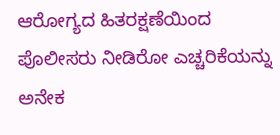ಆರೋಗ್ಯದ ಹಿತರಕ್ಷಣೆಯಿಂದ ಪೊಲೀಸರು ನೀಡಿರೋ ಎಚ್ಚರಿಕೆಯನ್ನು ಅನೇಕ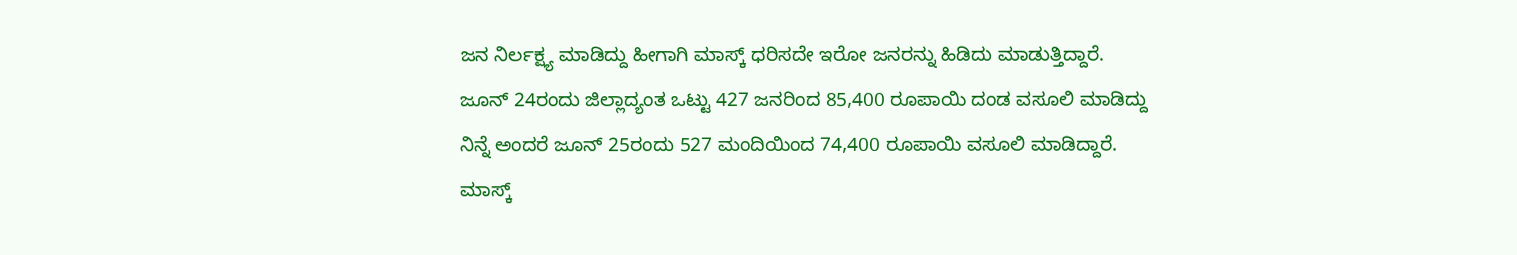ಜನ ನಿರ್ಲಕ್ಷ್ಯ ಮಾಡಿದ್ದು ಹೀಗಾಗಿ ಮಾಸ್ಕ್ ಧರಿಸದೇ ಇರೋ ಜನರನ್ನು ಹಿಡಿದು ಮಾಡುತ್ತಿದ್ದಾರೆ. ಜೂನ್ 24ರಂದು ಜಿಲ್ಲಾದ್ಯಂತ ಒಟ್ಟು 427 ಜನರಿಂದ 85,400 ರೂಪಾಯಿ ದಂಡ ವಸೂಲಿ ಮಾಡಿದ್ದು ನಿನ್ನೆ ಅಂದರೆ ಜೂನ್ 25ರಂದು 527 ಮಂದಿಯಿಂದ 74,400 ರೂಪಾಯಿ ವಸೂಲಿ ಮಾಡಿದ್ದಾರೆ. ಮಾಸ್ಕ್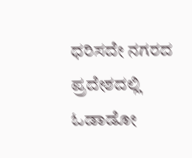ಧರಿಸದೇ ನಗರದ ಪ್ರದೇಶದಲ್ಲಿ ಓಡಾಡೋ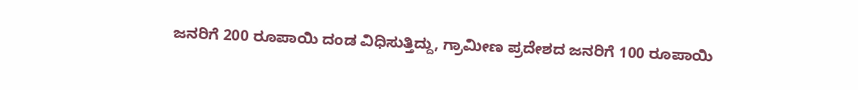ಜನರಿಗೆ 200 ರೂಪಾಯಿ ದಂಡ ವಿಧಿಸುತ್ತಿದ್ದು, ಗ್ರಾಮೀಣ ಪ್ರದೇಶದ ಜನರಿಗೆ 100 ರೂಪಾಯಿ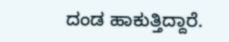ದಂಡ ಹಾಕುತ್ತಿದ್ದಾರೆ.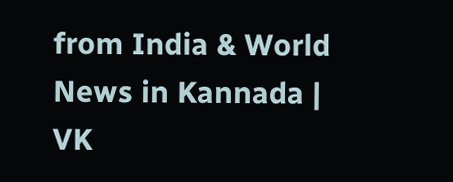from India & World News in Kannada | VK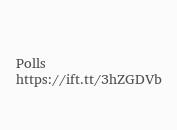Polls https://ift.tt/3hZGDVb